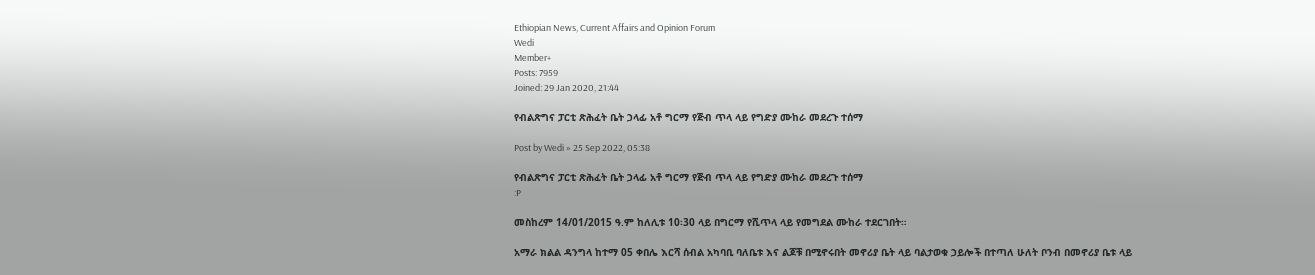Ethiopian News, Current Affairs and Opinion Forum
Wedi
Member+
Posts: 7959
Joined: 29 Jan 2020, 21:44

የብልጽግና ፓርቲ ጽሕፈት ቤት ኃላፊ አቶ ግርማ የጅብ ጥላ ላይ የግድያ ሙከራ መደረጉ ተሰማ

Post by Wedi » 25 Sep 2022, 05:38

የብልጽግና ፓርቲ ጽሕፈት ቤት ኃላፊ አቶ ግርማ የጅብ ጥላ ላይ የግድያ ሙከራ መደረጉ ተሰማ
:P

መስከረም 14/01/2015 ዓ.ም ከለሊቱ 10፡30 ላይ በግርማ የሺጥላ ላይ የመግደል ሙከራ ተደርገበት።

አማራ ክልል ዳንግላ ከተማ 05 ቀበሌ እርሻ ሰብል አካባቢ ባለቤቱ እና ልጆቹ በሚኖሩበት መኖሪያ ቤት ላይ ባልታወቁ ኃይሎች በተጣለ ሁለት ቦንብ በመኖሪያ ቤቱ ላይ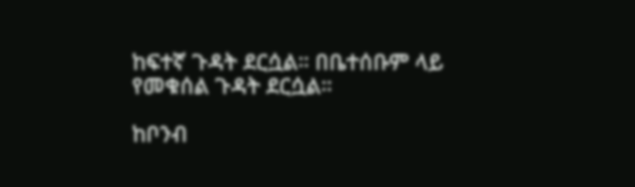ከፍተኛ ጉዳት ደርሷል። በቤተሰቡም ላይ የመቁሰል ጉዳት ደርሷል።

ከቦንብ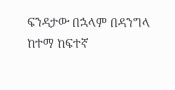ፍንዳታው በኋላም በዳንግላ ከተማ ከፍተኛ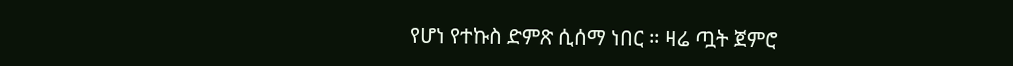የሆነ የተኩስ ድምጽ ሲሰማ ነበር ። ዛሬ ጧት ጀምሮ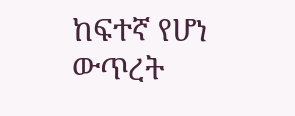ከፍተኛ የሆነ ውጥረት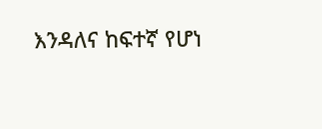እንዳለና ከፍተኛ የሆነ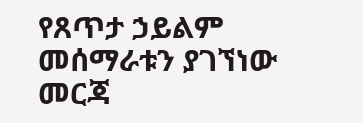የጸጥታ ኃይልም መሰማራቱን ያገኘነው መርጃ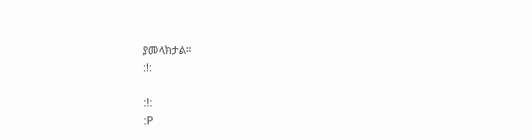ያመላክታል።
:!:

:!:
:P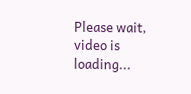Please wait, video is loading...